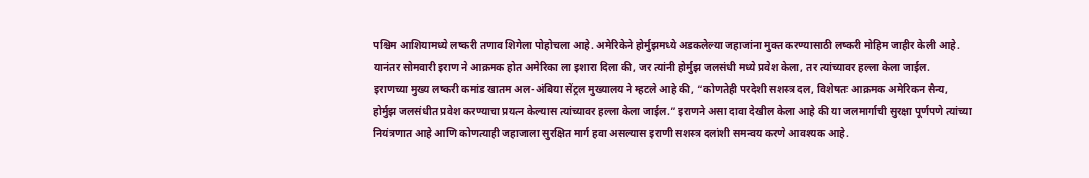पश्चिम आशियामध्ये लष्करी तणाव शिगेला पोहोचला आहे. अमेरिकेने होर्मुझमध्ये अडकलेल्या जहाजांना मुक्त करण्यासाठी लष्करी मोहिम जाहीर केली आहे. यानंतर सोमवारी इराण ने आक्रमक होत अमेरिका ला इशारा दिला की, जर त्यांनी होर्मुझ जलसंधी मध्ये प्रवेश केला, तर त्यांच्यावर हल्ला केला जाईल.
इराणच्या मुख्य लष्करी कमांड खातम अल-अंबिया सेंट्रल मुख्यालय ने म्हटले आहे की, “कोणतेही परदेशी सशस्त्र दल, विशेषतः आक्रमक अमेरिकन सैन्य, होर्मुझ जलसंधीत प्रवेश करण्याचा प्रयत्न केल्यास त्यांच्यावर हल्ला केला जाईल.” इराणने असा दावा देखील केला आहे की या जलमार्गाची सुरक्षा पूर्णपणे त्यांच्या नियंत्रणात आहे आणि कोणत्याही जहाजाला सुरक्षित मार्ग हवा असल्यास इराणी सशस्त्र दलांशी समन्वय करणे आवश्यक आहे.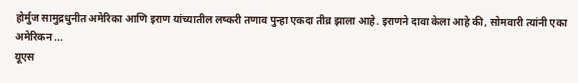होर्मुज सामुद्रधुनीत अमेरिका आणि इराण यांच्यातील लष्करी तणाव पुन्हा एकदा तीव्र झाला आहे. इराणने दावा केला आहे की, सोमवारी त्यांनी एका अमेरिकन ...
यूएस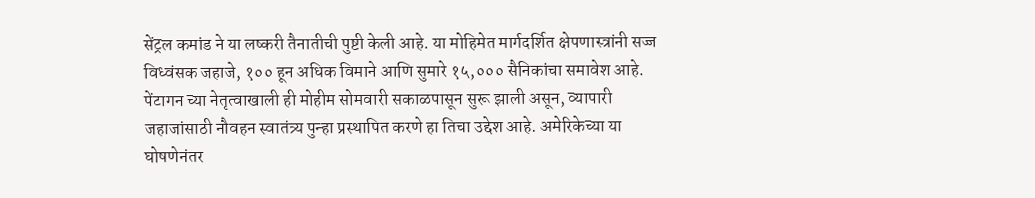सेंट्रल कमांड ने या लष्करी तैनातीची पुष्टी केली आहे. या मोहिमेत मार्गदर्शित क्षेपणास्त्रांनी सज्ज विध्वंसक जहाजे, १०० हून अधिक विमाने आणि सुमारे १५,००० सैनिकांचा समावेश आहे. पेंटागन च्या नेतृत्वाखाली ही मोहीम सोमवारी सकाळपासून सुरू झाली असून, व्यापारी जहाजांसाठी नौवहन स्वातंत्र्य पुन्हा प्रस्थापित करणे हा तिचा उद्देश आहे. अमेरिकेच्या या घोषणेनंतर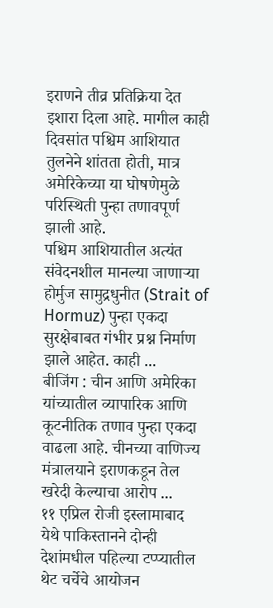इराणने तीव्र प्रतिक्रिया देत इशारा दिला आहे. मागील काही दिवसांत पश्चिम आशियात तुलनेने शांतता होती, मात्र अमेरिकेच्या या घोषणेमुळे परिस्थिती पुन्हा तणावपूर्ण झाली आहे.
पश्चिम आशियातील अत्यंत संवेदनशील मानल्या जाणाऱ्या होर्मुज सामुद्रधुनीत (Strait of Hormuz) पुन्हा एकदा सुरक्षेबाबत गंभीर प्रश्न निर्माण झाले आहेत. काही ...
बीजिंग : चीन आणि अमेरिका यांच्यातील व्यापारिक आणि कूटनीतिक तणाव पुन्हा एकदा वाढला आहे. चीनच्या वाणिज्य मंत्रालयाने इराणकडून तेल खरेदी केल्याचा आरोप ...
११ एप्रिल रोजी इस्लामाबाद येथे पाकिस्तानने दोन्ही देशांमधील पहिल्या टप्प्यातील थेट चर्चेचे आयोजन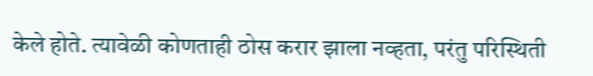केले होते. त्यावेळी कोणताही ठोस करार झाला नव्हता, परंतु परिस्थिती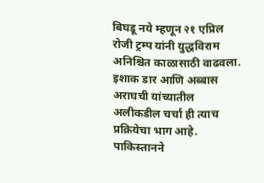बिघडू नये म्हणून २१ एप्रिल रोजी ट्रम्प यांनी युद्धविराम अनिश्चित काळासाठी वाढवला. इशाक डार आणि अब्बास अराघची यांच्यातील अलीकडील चर्चा ही त्याच प्रक्रियेचा भाग आहे. पाकिस्तानने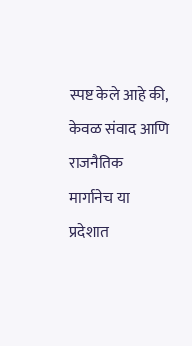स्पष्ट केले आहे की, केवळ संवाद आणि राजनैतिक मार्गानेच या प्रदेशात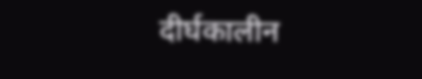दीर्घकालीन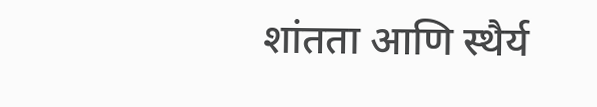शांतता आणि स्थैर्य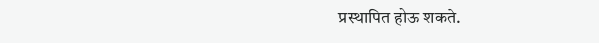प्रस्थापित होऊ शकते.